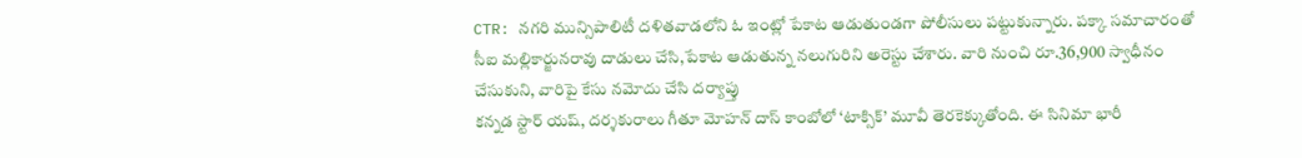CTR: నగరి మున్సిపాలిటీ దళితవాడలోని ఓ ఇంట్లో పేకాట ఆడుతుండగా పోలీసులు పట్టుకున్నారు. పక్కా సమాచారంతో సీఐ మల్లికార్జునరావు దాడులు చేసి,పేకాట ఆడుతున్న నలుగురిని అరెస్టు చేశారు. వారి నుంచి రూ.36,900 స్వాధీనం చేసుకుని, వారిపై కేసు నమోదు చేసి దర్యాప్తు
కన్నడ స్టార్ యష్, దర్శకురాలు గీతూ మోహన్ దాస్ కాంబోలో ‘టాక్సిక్’ మూవీ తెరకెక్కుతోంది. ఈ సినిమా భారీ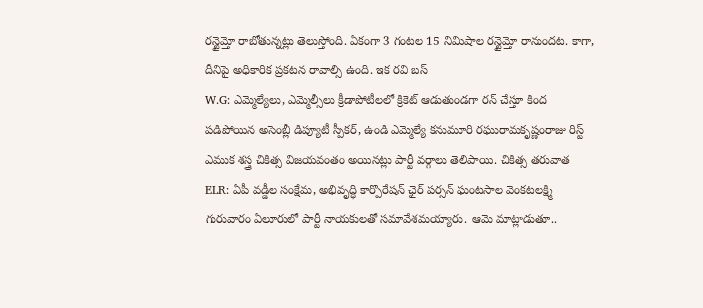రన్టైమ్తో రాబోతున్నట్లు తెలుస్తోంది. ఏకంగా 3 గంటల 15 నిమిషాల రన్టైమ్తో రానుందట. కాగా, దీనిపై అధికారిక ప్రకటన రావాల్సి ఉంది. ఇక రవి బస్
W.G: ఎమ్మెల్యేలు, ఎమ్మెల్సీలు క్రీడాపోటీలలో క్రికెట్ ఆడుతుండగా రన్ చేస్తూ కింద పడిపోయిన అసెంబ్లీ డిప్యూటీ స్పీకర్, ఉండి ఎమ్మెల్యే కనుమూరి రఘురామకృష్ణంరాజు రిస్ట్ ఎముక శస్త్ర చికిత్స విజయవంతం అయినట్లు పార్టీ వర్గాలు తెలిపాయి. చికిత్స తరువాత
ELR: ఏపీ వడ్డీల సంక్షేమ, అభివృద్ధి కార్పొరేషన్ ఛైర్ పర్సన్ ఘంటసాల వెంకటలక్ష్మి గురువారం ఏలూరులో పార్టీ నాయకులతో సమావేశమయ్యారు. ఆమె మాట్లాడుతూ..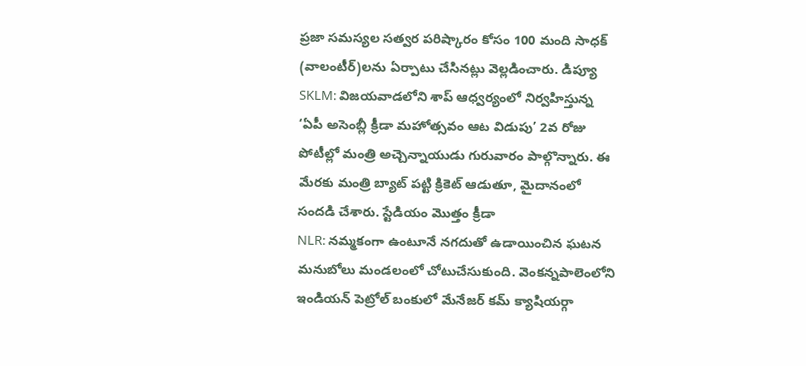ప్రజా సమస్యల సత్వర పరిష్కారం కోసం 100 మంది సాధక్ (వాలంటీర్)లను ఏర్పాటు చేసినట్లు వెల్లడించారు. డిప్యూ
SKLM: విజయవాడలోని శాప్ ఆధ్వర్యంలో నిర్వహిస్తున్న ‘ఏపీ అసెంబ్లీ క్రీడా మహోత్సవం ఆట విడుపు’ 2వ రోజు పోటీల్లో మంత్రి అచ్చెన్నాయుడు గురువారం పాల్గొన్నారు. ఈ మేరకు మంత్రి బ్యాట్ పట్టి క్రికెట్ ఆడుతూ, మైదానంలో సందడి చేశారు. స్టేడియం మొత్తం క్రీడా
NLR: నమ్మకంగా ఉంటూనే నగదుతో ఉడాయించిన ఘటన మనుబోలు మండలంలో చోటుచేసుకుంది. వెంకన్నపాలెంలోని ఇండియన్ పెట్రోల్ బంకులో మేనేజర్ కమ్ క్యాషియర్గా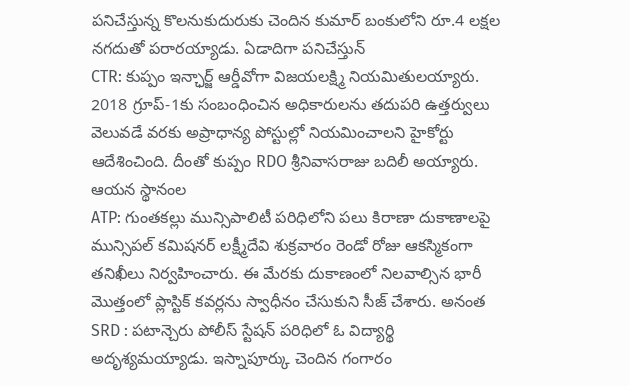పనిచేస్తున్న కొలనుకుదురుకు చెందిన కుమార్ బంకులోని రూ.4 లక్షల నగదుతో పరారయ్యాడు. ఏడాదిగా పనిచేస్తున్
CTR: కుప్పం ఇన్ఛార్జ్ ఆర్డీవోగా విజయలక్ష్మి నియమితులయ్యారు. 2018 గ్రూప్-1కు సంబంధించిన అధికారులను తదుపరి ఉత్తర్వులు వెలువడే వరకు అప్రాధాన్య పోస్టుల్లో నియమించాలని హైకోర్టు ఆదేశించింది. దీంతో కుప్పం RDO శ్రీనివాసరాజు బదిలీ అయ్యారు. ఆయన స్థానంల
ATP: గుంతకల్లు మున్సిపాలిటీ పరిధిలోని పలు కిరాణా దుకాణాలపై మున్సిపల్ కమిషనర్ లక్ష్మీదేవి శుక్రవారం రెండో రోజు ఆకస్మికంగా తనిఖీలు నిర్వహించారు. ఈ మేరకు దుకాణంలో నిలవాల్సిన భారీ మొత్తంలో ప్లాస్టిక్ కవర్లను స్వాధీనం చేసుకుని సీజ్ చేశారు. అనంత
SRD : పటాన్చెరు పోలీస్ స్టేషన్ పరిధిలో ఓ విద్యార్థి అదృశ్యమయ్యాడు. ఇస్నాపూర్కు చెందిన గంగారం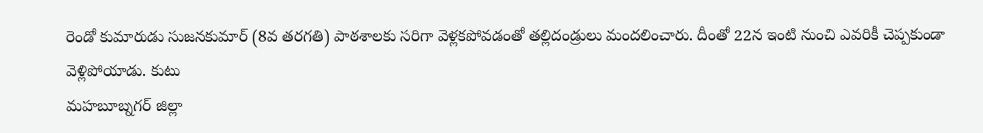రెండో కుమారుడు సుజనకుమార్ (8వ తరగతి) పాఠశాలకు సరిగా వెళ్లకపోవడంతో తల్లిదండ్రులు మందలించారు. దీంతో 22న ఇంటి నుంచి ఎవరికీ చెప్పకుండా వెళ్లిపోయాడు. కుటు
మహబూబ్నగర్ జిల్లా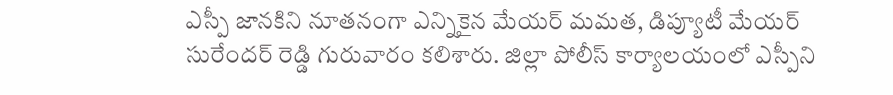ఎస్పీ జానకిని నూతనంగా ఎన్నికైన మేయర్ మమత, డిప్యూటీ మేయర్ సురేందర్ రెడ్డి గురువారం కలిశారు. జిల్లా పోలీస్ కార్యాలయంలో ఎస్పీని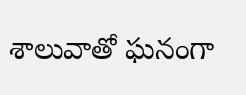శాలువాతో ఘనంగా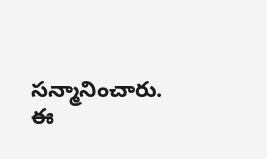సన్మానించారు. ఈ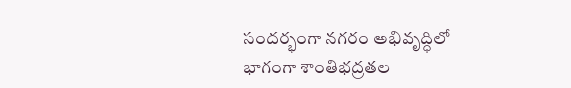సందర్భంగా నగరం అభివృద్ధిలో భాగంగా శాంతిభద్రతల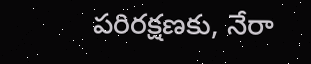పరిరక్షణకు, నేరా